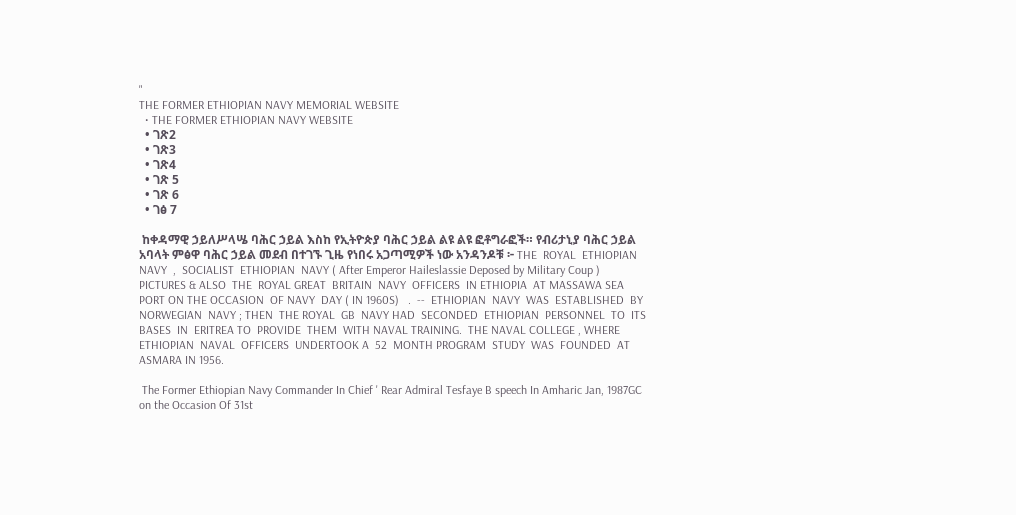"
THE FORMER ETHIOPIAN NAVY MEMORIAL WEBSITE
  • THE FORMER ETHIOPIAN NAVY WEBSITE
  • ገጽ2
  • ገጽ3
  • ገጽ4
  • ገጽ 5
  • ገጽ 6
  • ገፅ 7

 ከቀዳማዊ ኃይለሥላሤ ባሕር ኃይል እስከ የኢትዮጵያ ባሕር ኃይል ልዩ ልዩ ፎቶግራፎች። የብሪታኒያ ባሕር ኃይል አባላት ምፅዋ ባሕር ኃይል መደብ በተገኙ ጊዜ የነበሩ አጋጣሚዎች ነው አንዳንዶቹ ፦ THE  ROYAL  ETHIOPIAN  NAVY  ,  SOCIALIST  ETHIOPIAN  NAVY ( After Emperor Haileslassie Deposed by Military Coup ) PICTURES & ALSO  THE  ROYAL GREAT  BRITAIN  NAVY  OFFICERS  IN ETHIOPIA  AT MASSAWA SEA  PORT ON THE OCCASION  OF NAVY  DAY ( IN 1960S)   .  --  ETHIOPIAN  NAVY  WAS  ESTABLISHED  BY NORWEGIAN  NAVY ; THEN  THE ROYAL  GB  NAVY HAD  SECONDED  ETHIOPIAN  PERSONNEL  TO  ITS BASES  IN  ERITREA TO  PROVIDE  THEM  WITH NAVAL TRAINING.  THE NAVAL COLLEGE , WHERE  ETHIOPIAN  NAVAL  OFFICERS  UNDERTOOK A  52  MONTH PROGRAM  STUDY  WAS  FOUNDED  AT ASMARA IN 1956.

 The Former Ethiopian Navy Commander In Chief ' Rear Admiral Tesfaye B speech In Amharic Jan, 1987GC on the Occasion Of 31st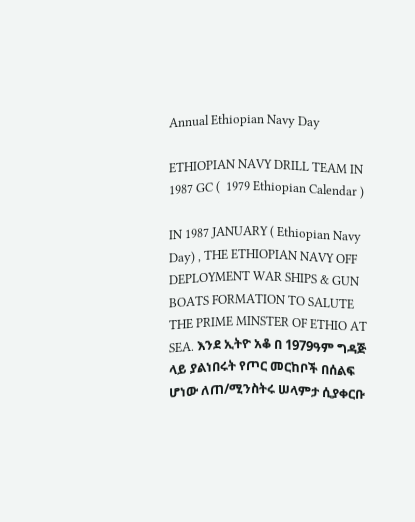Annual Ethiopian Navy Day

ETHIOPIAN NAVY DRILL TEAM IN 1987 GC (  1979 Ethiopian Calendar )

IN 1987 JANUARY ( Ethiopian Navy Day) , THE ETHIOPIAN NAVY OFF DEPLOYMENT WAR SHIPS & GUN BOATS FORMATION TO SALUTE THE PRIME MINSTER OF ETHIO AT SEA. እንደ ኢትዮ አቆ በ 1979ዓም ግዳጅ ላይ ያልነበሩት የጦር መርከቦች በሰልፍ ሆነው ለጠ/ሚንስትሩ ሠላምታ ሲያቀርቡ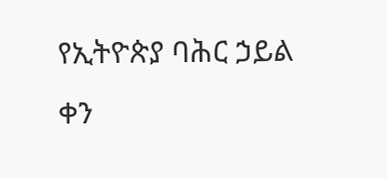የኢትዮጵያ ባሕር ኃይል ቀን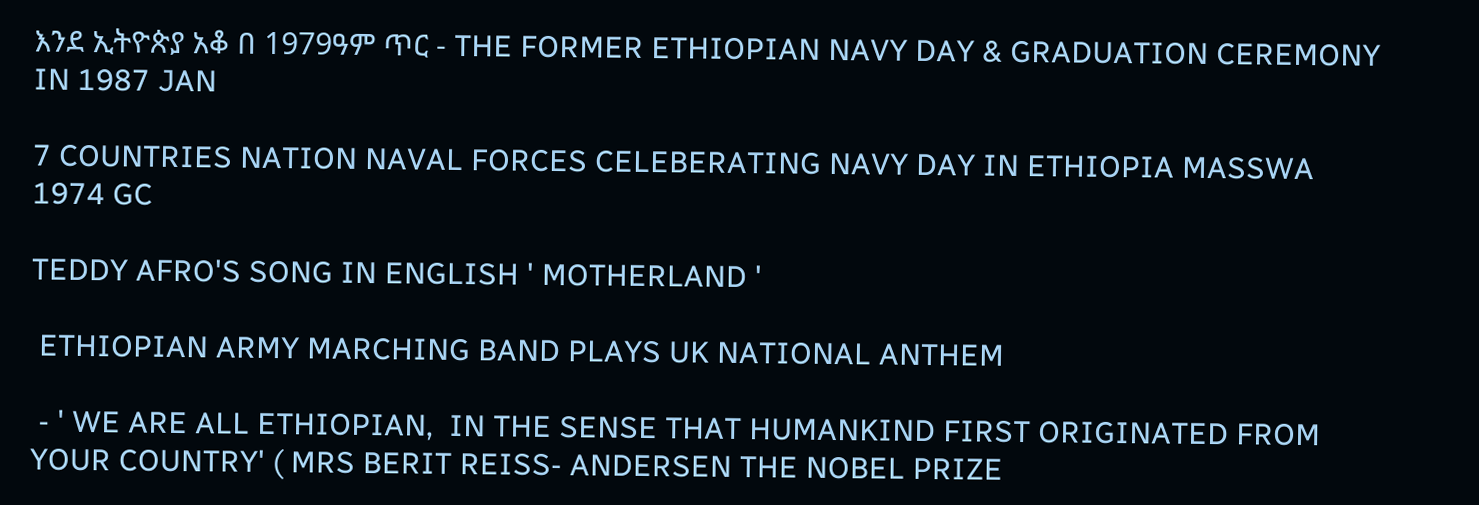እንደ ኢትዮጵያ አቆ በ 1979ዓም ጥር - THE FORMER ETHIOPIAN NAVY DAY & GRADUATION CEREMONY IN 1987 JAN

7 COUNTRIES NATION NAVAL FORCES CELEBERATING NAVY DAY IN ETHIOPIA MASSWA 1974 GC

TEDDY AFRO'S SONG IN ENGLISH ' MOTHERLAND '

 ETHIOPIAN ARMY MARCHING BAND PLAYS UK NATIONAL ANTHEM

 - ' WE ARE ALL ETHIOPIAN,  IN THE SENSE THAT HUMANKIND FIRST ORIGINATED FROM YOUR COUNTRY' ( MRS BERIT REISS- ANDERSEN THE NOBEL PRIZE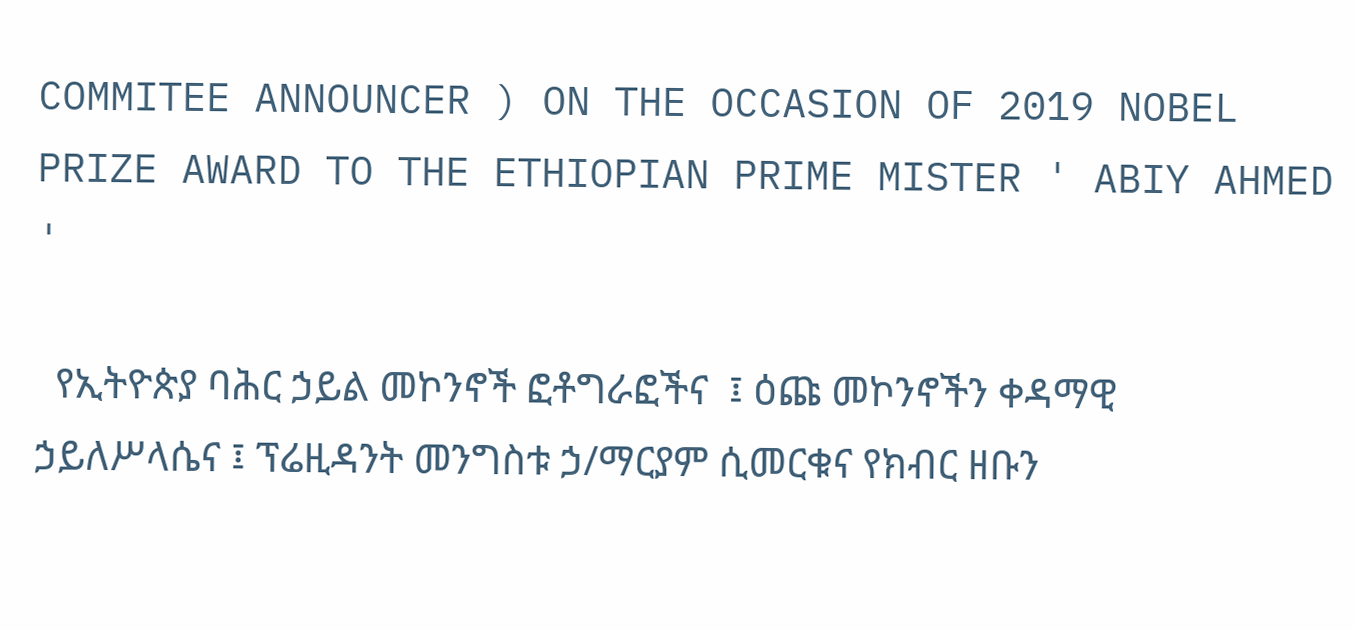COMMITEE ANNOUNCER ) ON THE OCCASION OF 2019 NOBEL PRIZE AWARD TO THE ETHIOPIAN PRIME MISTER ' ABIY AHMED '

  የኢትዮጵያ ባሕር ኃይል መኮንኖች ፎቶግራፎችና  ፤ ዕጩ መኮንኖችን ቀዳማዊ ኃይለሥላሴና ፤ ፕሬዚዳንት መንግስቱ ኃ/ማርያም ሲመርቁና የክብር ዘቡን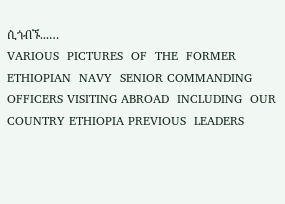ሲጎብኙ...…
VARIOUS  PICTURES  OF  THE  FORMER  ETHIOPIAN  NAVY  SENIOR COMMANDING OFFICERS VISITING ABROAD  INCLUDING  OUR COUNTRY ETHIOPIA PREVIOUS  LEADERS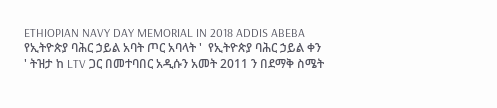ETHIOPIAN NAVY DAY MEMORIAL IN 2018 ADDIS ABEBA የኢትዮጵያ ባሕር ኃይል አባት ጦር አባላት '  የኢትዮጵያ ባሕር ኃይል ቀን ' ትዝታ ከ LTV ጋር በመተባበር አዲሱን አመት 2011 ን በደማቅ ስሜት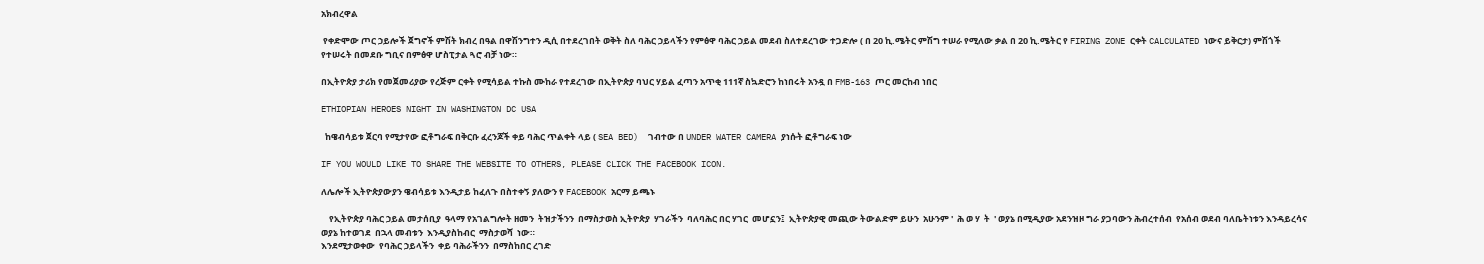አክብረዋል

 የቀድሞው ጦር ኃይሎች ጀግኖች ምሽት ክብረ በዓል በዋሽንግተን ዲሲ በተደረገበት ወቅት ስለ ባሕር ኃይላችን የምፅዋ ባሕር ኃይል መደብ ስለተደረገው ተጋድሎ ( በ 20 ኪ.ሜትር ምሽግ ተሠራ የሚለው ቃል በ 20 ኪ.ሜትር የ FIRING ZONE ርቀት CALCULATED ነውና ይቅርታ) ምሽጎች የተሠሩት በመደቡ ግቢና በምፅዋ ሆስፒታል ጓሮ ብቻ ነው።

በኢትዮጵያ ታሪክ የመጀመሪያው የረጅም ርቀት የሚሳይል ተኩስ ሙከራ የተደረገው በኢትዮጵያ ባህር ሃይል ፈጣን አጥቂ 111ኛ ስኳድሮን ከነበሩት አንዷ በ FMB-163 ጦር መርከብ ነበር

ETHIOPIAN HEROES NIGHT IN WASHINGTON DC USA

  ከዌብሳይቱ ጀርባ የሚታየው ፎቶግራፍ በቅርቡ ፈረንጆች ቀይ ባሕር ጥልቀት ላይ ( SEA BED)  ገብተው በ UNDER WATER CAMERA ያነሱት ፎቶግራፍ ነው

IF YOU WOULD LIKE TO SHARE THE WEBSITE TO OTHERS, PLEASE CLICK THE FACEBOOK ICON.

ለሌሎች ኢትዮጵያውያን ዌብሳይቱ እንዲታይ ከፈለጉ በስተቀኝ ያለውን የ FACEBOOK አርማ ይጫኑ

    የኢትዮጵያ ባሕር ኃይል መታሰቢያ  ዓላማ የአገልግሎት ዘመን  ትዝታችንን  በማስታወስ ኢትዮጵያ  ሃገራችን  ባለባሕር በር ሃገር  መሆኗን፤  ኢትዮጵያዊ መጪው ትውልድም ይሁን  አሁንም '  ሕ ወ ሃ  ት  ' ወያኔ በሚዲያው አደንዝዞ ግራ ያጋባውን ሕብረተሰብ  የአሰብ ወደብ ባለቤትነቱን እንዳይረሳና  ወያኔ ከተወገደ  በኋላ መብቱን  እንዲያስከብር  ማስታወሻ  ነው።
እንደሚታወቀው  የባሕር ኃይላችን  ቀይ ባሕራችንን  በማስከበር ረገድ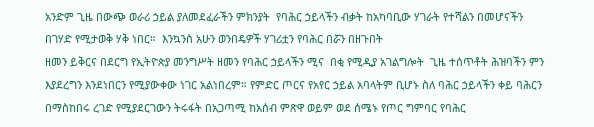አንድም ጊዜ በውጭ ወራሪ ኃይል ያለመደፈራችን ምክንያት  የባሕር ኃይላችን ብቃት ከአካባቢው ሃገራት የተሻልን በመሆናችን በገሃድ የሚታወቅ ሃቅ ነበር።  እንኳንስ አሁን ወንበዴዎች ሃገሪቷን የባሕር በሯን በዘጉበት
ዘመን ይቅርና በደርግ የኢትዮጵያ መንግሥት ዘመን የባሕር ኃይላችን ሚና  በቂ የሚዲያ አገልግሎት  ጊዜ ተሰጥቶት ሕዝባችን ምን እያደረግን እንደነበርን የሚያውቀው ነገር አልነበረም። የምድር ጦርና የአየር ኃይል አባላትም ቢሆኑ ስለ ባሕር ኃይላችን ቀይ ባሕርን በማስከበሩ ረገድ የሚያደርገውን ትሩፋት በአጋጣሚ ከአሰብ ምጽዋ ወይም ወደ ሰሜኑ የጦር ግምባር የባሕር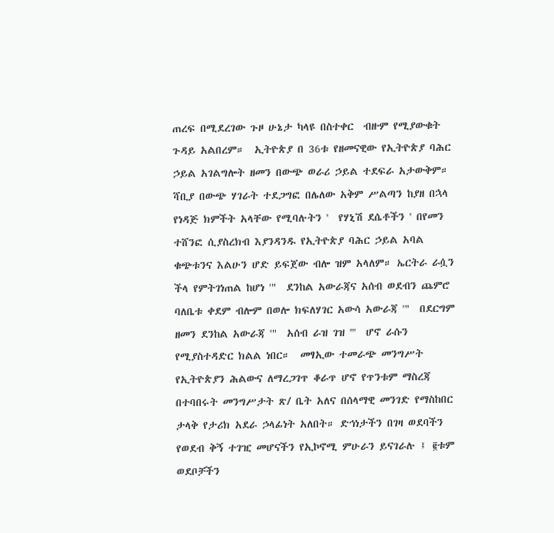ጠረፍ በሚደረገው ጉዞ ሁኔታ ካላዩ በስተቀር  ብዙም የሚያውቁት ጉዳይ አልበረም።  ኢትዮጵያ በ 36ቱ የዘመናዊው የኢትዮጵያ ባሕር ኃይል አገልግሎት ዘመን በውጭ ወራሪ ኃይል ተደፍራ አታውቅም። ሻቢያ በውጭ ሃገራት ተደጋግፎ በሌለው አቅም ሥልጣን ከያዘ በኋላ የነዳጅ ክምችት አላቸው የሚባሉትን '  የሃኒሽ ደሴቶችን ' በየመን ተሸንፎ ሲያስረክብ እያንዳንዱ የኢትዮጵያ ባሕር ኃይል አባል ቁጭቱንና እልሁን ሆድ ይፍጀው ብሎ ዝም አላለም። ኤርትራ ራሷን ችላ የምትገነጠል ከሆነ '"  ደንከል አውራጃና አሰብ ወደብን ጨምሮ ባለቤቱ ቀደም ብሎም በወሎ ክፍለሃገር አውሳ አውራጃ '"  በደርግም ዘመን ደንከል አውራጃ '"  አሰብ ራዝ ገዝ '''  ሆኖ ራሱን የሚያስተዳድር ክልል ነበር።  መፃኢው ተመራጭ መንግሥት የኢትዮጵያን ሕልውና ለማረጋገጥ ቆራጥ ሆኖ የጥንቱም ማስረጃ በተባበሩት መንግሥታት ጽ/ ቤት አለና በሰላማዊ መንገድ የማስከበር ታላቅ የታሪክ አደራ ኃላፊነት አለበት። ድኅነታችን በገዛ ወደባችን የወደብ ቅኝ ተገዢ መሆናችን የኢኮኖሚ ምሁራን ይናገራሉ ፤ ፪ቱም ወደቦቻችን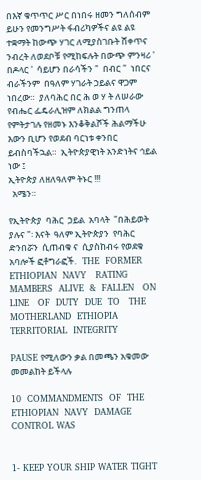በእኛ ቁጥጥር ሥር በነበሩ ዘመን ግለሰብም ይሁን የመንግሥት ፋብሪካዎችና ልዩ ልዩ ተቋማት ከውጭ ሃገር ለሚያስገቡት ሸቀጥና ንብረት ለወደቦቹ የሚከፍሉት በውጭ ምንዛሪ '  በዶላር '  ሳይሆን በራሳችን "  በብር "  ነበርና ብራችንም  በዓለም ሃገራት ኃይልና ዋጋም ነበረው።  ያለባሕር በር ሕ ወ ሃ ት ለሠራው የብሔር ፌዴራሊዝም ለክልል ግንጠላ የምትታገሉ የዘመኑ እንቆቅልሾች ሕልማችሁ እውን ቢሆን የወደብ ባርነቱ ቀንበር ይብስባችኋል።  ኢትዮጵያዊነት አንድነትና ኅይል ነው ፤
ኢትዮጵያ ለዘለዓለም ትኑር !!!
  አሜን።

የኢትዮጵያ  ባሕር  ኃይል  አባላት  "በሕይወት  ያሉና "፡ እናት  ዓለም ኢትዮጵያን  የባሕር  ድንበሯን  ሲጠብቁ ና  ሲያስከብሩ የወደቁ አባሎች ፎቶግራፎች.   THE  FORMER  ETHIOPIAN  NAVY   RATING   MAMBERS  ALIVE  &  FALLEN   ON  LINE   OF  DUTY  DUE  TO   THE  MOTHERLAND  ETHIOPIA TERRITORIAL  INTEGRITY

PAUSE የሚለውን ቃል በመጫን አቁመው መመልከት ይችላሉ

10  COMMANDMENTS  OF  THE  ETHIOPIAN  NAVY  DAMAGE  CONTROL WAS


1- KEEP YOUR SHIP WATER TIGHT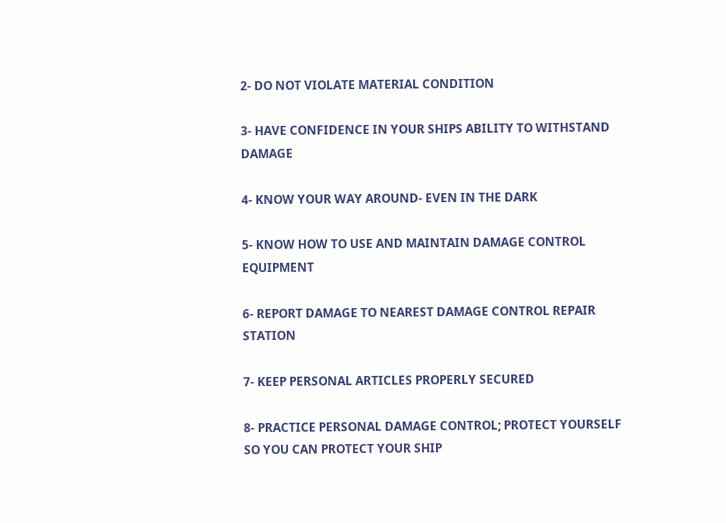2- DO NOT VIOLATE MATERIAL CONDITION

3- HAVE CONFIDENCE IN YOUR SHIPS ABILITY TO WITHSTAND DAMAGE

4- KNOW YOUR WAY AROUND- EVEN IN THE DARK

5- KNOW HOW TO USE AND MAINTAIN DAMAGE CONTROL EQUIPMENT

6- REPORT DAMAGE TO NEAREST DAMAGE CONTROL REPAIR STATION

7- KEEP PERSONAL ARTICLES PROPERLY SECURED

8- PRACTICE PERSONAL DAMAGE CONTROL; PROTECT YOURSELF SO YOU CAN PROTECT YOUR SHIP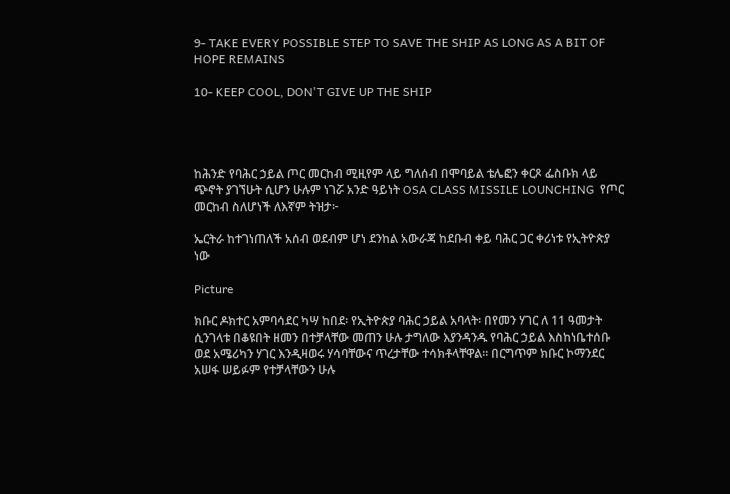9- TAKE EVERY POSSIBLE STEP TO SAVE THE SHIP AS LONG AS A BIT OF HOPE REMAINS

10- KEEP COOL, DON'T GIVE UP THE SHIP




ከሕንድ የባሕር ኃይል ጦር መርከብ ሚዚየም ላይ ግለሰብ በሞባይል ቴሌፎን ቀርጾ ፌስቡክ ላይ ጭኖት ያገኘሁት ሲሆን ሁሉም ነገሯ አንድ ዓይነት OSA CLASS MISSILE LOUNCHING  የጦር መርከብ ስለሆነች ለእኛም ትዝታ፦

ኤርትራ ከተገነጠለች አሰብ ወደብም ሆነ ደንከል አውራጃ ከደቡብ ቀይ ባሕር ጋር ቀሪነቱ የኢትዮጵያ ነው

Picture

ክቡር ዶክተር አምባሳደር ካሣ ከበደ፡ የኢትዮጵያ ባሕር ኃይል አባላት፡ በየመን ሃገር ለ 11 ዓመታት ሲንገላቱ በቆዩበት ዘመን በተቻላቸው መጠን ሁሉ ታግለው እያንዳንዱ የባሕር ኃይል እስከነቤተሰቡ ወደ አሜሪካን ሃገር እንዲዛወሩ ሃሳባቸውና ጥረታቸው ተሳክቶላቸዋል። በርግጥም ክቡር ኮማንደር አሠፋ ሠይፉም የተቻላቸውን ሁሉ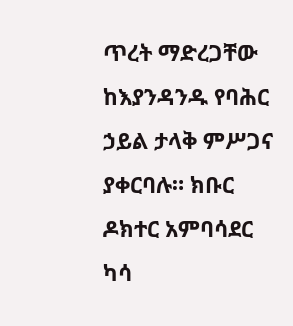ጥረት ማድረጋቸው ከእያንዳንዱ የባሕር ኃይል ታላቅ ምሥጋና ያቀርባሉ። ክቡር ዶክተር አምባሳደር ካሳ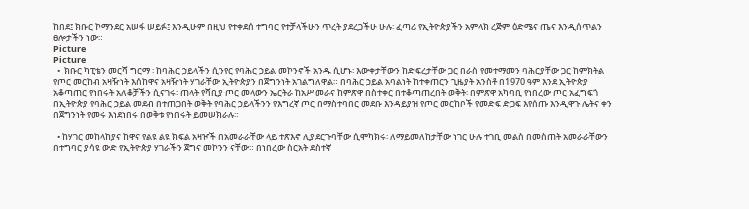ከበደ፤ ክቡር ኮማንደር አሠፋ ሠይፉ፤ እንዲሁም በዚህ የተቀደሰ ተግባር የተቻላችሁን ጥረት ያደረጋችሁ ሁሉ፡ ፈጣሪ የኢትዮጵያችን አምላክ ረጅም ዕድሜና ጤና እንዲሰጥልን ፀሎታችን ነው።
Picture
Picture
  •  ክቡር ካፒቴን መርሻ ግርማ ፡ ከባሕር ኃይላችን ሲንየር የባሕር ኃይል መኮንኖች አንዱ ሲሆኑ፡ እውቀታቸውን ከድፍረታቸው ጋር በራስ የመተማመን ባሕርያቸው ጋር ከምክትል የጦር መርከብ አዛዥነት እሰከዋና አዛዥነት ሃገራቸው ኢትዮጵያን በጀግንነት አገልግለዋል። በባሕር ኃይል አባልነት ከተቀጠርን ጊዜያት አንስቶ በ1970 ዓም እንደ ኢትዮጵያ አቆጣጠር የነበሩት አለቆቻችን ሲናገሩ፡ ጠላት የሻቢያ ጦር መላውን ኤርትራ ከአሥመራና ከምጽዋ በስተቀር በተቆጣጠረበት ወቅት፡ በምጽዋ አካባቢ የነበረው ጦር አፈግፍጎ በኢትዮጵያ የባሕር ኃይል መደብ በተጠጋበት ወቅት የባሕር ኃይላችንን የእግረኛ ጦር በማስተባበር መደቡ እንዳይያዝ የጦር መርከቦች የመድፍ ድጋፍ እየሰጡ እንዲዋጉ ሌትና ቀን በጀግንነት የመሩ እነደነበሩ በወቅቱ የነበሩት ይመሠክራሉ።

  • ከሃገር መከላከያና ከዋና የልዩ ልዩ ክፍል አዛዦች በአመራራቸው ላይ ተጽእኖ ሊያደርጉባቸው ሲሞካክሩ፡ ለማይመለከታቸው ነገር ሁሉ ተገቢ መልስ በመስጠት አመራራቸውን በተግባር ያሳዩ ውድ የኢትዮጵያ ሃገራችን ጀግና መኮንን ናቸው። በነበረው ስርአት ደስተኛ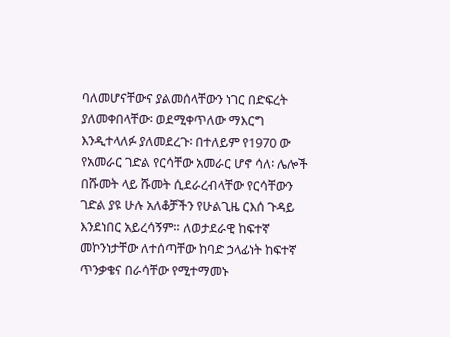ባለመሆናቸውና ያልመሰላቸውን ነገር በድፍረት  ያለመቀበላቸው፡ ወደሚቀጥለው ማእርግ እንዲተላለፉ ያለመደረጉ፡ በተለይም የ1970 ው የአመራር ገድል የርሳቸው አመራር ሆኖ ሳለ፡ ሌሎች በሹመት ላይ ሹመት ሲደራረብላቸው የርሳቸውን ገድል ያዩ ሁሉ አለቆቻችን የሁልጊዜ ርእሰ ጉዳይ እንደነበር አይረሳኝም። ለወታደራዊ ከፍተኛ መኮንነታቸው ለተሰጣቸው ከባድ ኃላፊነት ከፍተኛ ጥንቃቄና በራሳቸው የሚተማመኑ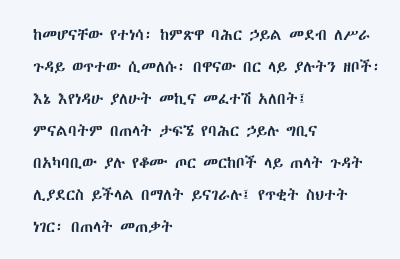ከመሆናቸው የተነሳ፡ ከምጽዋ ባሕር ኃይል መደብ ለሥራ ጉዳይ ወጥተው ሲመለሱ፡ በዋናው በር ላይ ያሉትን ዘቦች፡ እኔ እየነዳሁ ያለሁት መኪና መፈተሽ አለበት፤ ምናልባትም በጠላት ታፍኜ የባሕር ኃይሉ ግቢና በአካባቢው ያሉ የቆሙ ጦር መርከቦች ላይ ጠላት ጉዳት ሊያደርስ ይችላል በማለት ይናገራሉ፤ የጥቂት ስህተት ነገር፡ በጠላት መጠቃት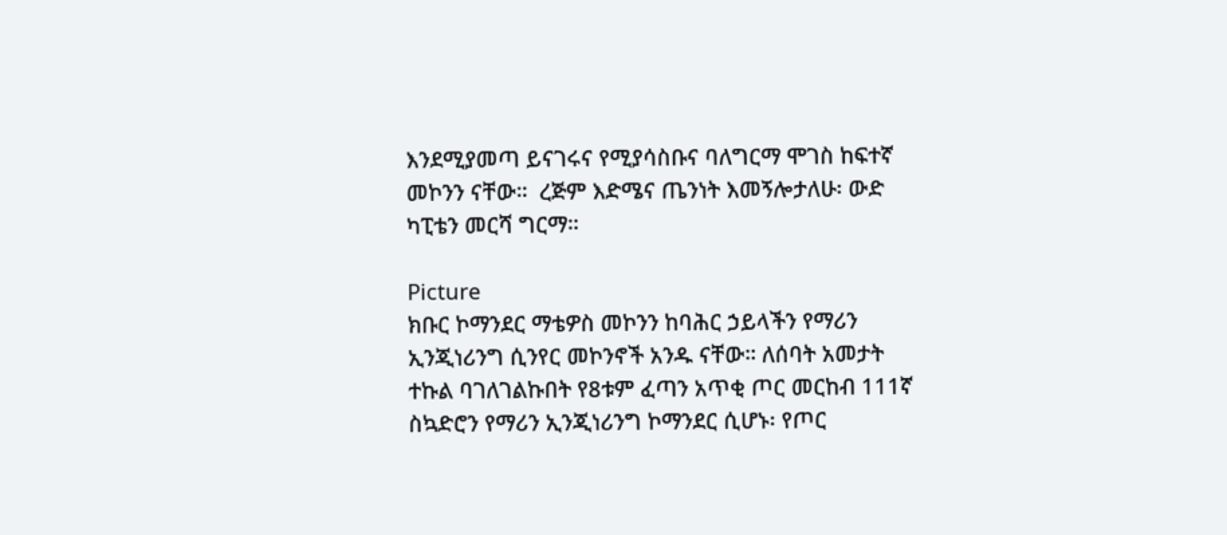እንደሚያመጣ ይናገሩና የሚያሳስቡና ባለግርማ ሞገስ ከፍተኛ መኮንን ናቸው።  ረጅም እድሜና ጤንነት እመኝሎታለሁ፡ ውድ ካፒቴን መርሻ ግርማ።

Picture
ክቡር ኮማንደር ማቴዎስ መኮንን ከባሕር ኃይላችን የማሪን ኢንጂነሪንግ ሲንየር መኮንኖች አንዱ ናቸው። ለሰባት አመታት ተኩል ባገለገልኩበት የ8ቱም ፈጣን አጥቂ ጦር መርከብ 111ኛ ስኳድሮን የማሪን ኢንጂነሪንግ ኮማንደር ሲሆኑ፡ የጦር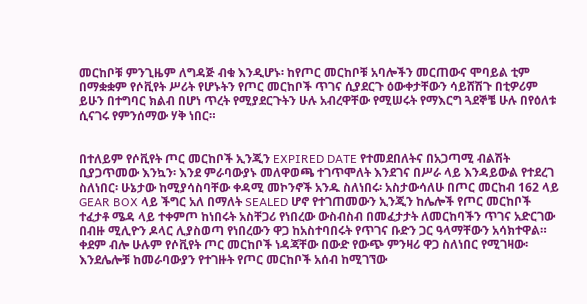መርከቦቹ ምንጊዜም ለግዳጅ ብቁ እንዲሆኑ፡ ከየጦር መርከቦቹ አባሎችን መርጠውና ሞባይል ቲም በማቋቋም የሶቪየት ሥሪት የሆኑትን የጦር መርከቦች ጥገና ሲያደርጉ ዕውቀታቸውን ሳይሸሽጉ በቲዎሪም ይሁን በተግባር ክልብ በሆነ ጥረት የሚያደርጉትን ሁሉ አብረዋቸው የሚሠሩት የማእርግ ጓደኞቼ ሁሉ በየዕለቱ ሲናገሩ የምንሰማው ሃቅ ነበር።


በተለይም የሶቪየት ጦር መርከቦች ኢንጂን EXPIRED DATE የተመደበለትና በአጋጣሚ ብልሽት ቢያጋጥመው እንኳን፡ እንደ ምራባውያኑ መለዋወጫ ተገጥሞለት እንደገና በሥራ ላይ እንዳይውል የተደረገ ስለነበር፡ ሁኔታው ከሚያሳስባቸው ቀዳሚ መኮንኖች አንዱ ስለነበሩ፡ አስታውሳለሁ በጦር መርከብ 162 ላይ GEAR BOX ላይ ችግር አለ በማለት SEALED ሆኖ የተገጠመውን ኢንጂን ከሌሎች የጦር መርከቦች ተፈታቶ ሜዳ ላይ ተቀምጦ ከነበሩት አስቸጋሪ የነበረው ውስብስብ በመፈታታት ለመርከባችን ጥገና አድርገው በብዙ ሚሊዮን ዶላር ሊያስወጣ የነበረውን ዋጋ ከአስተባበሩት የጥገና ቡድን ጋር ዓላማቸውን አሳክተዋል። ቀደም ብሎ ሁሉም የሶቪየት ጦር መርከቦች ነዳጃቸው በውድ የውጭ ምንዛሪ ዋጋ ስለነበር የሚገዛው፡ እንደሌሎቹ ከመራባውያን የተገዙት የጦር መርከቦች አሰብ ከሚገኘው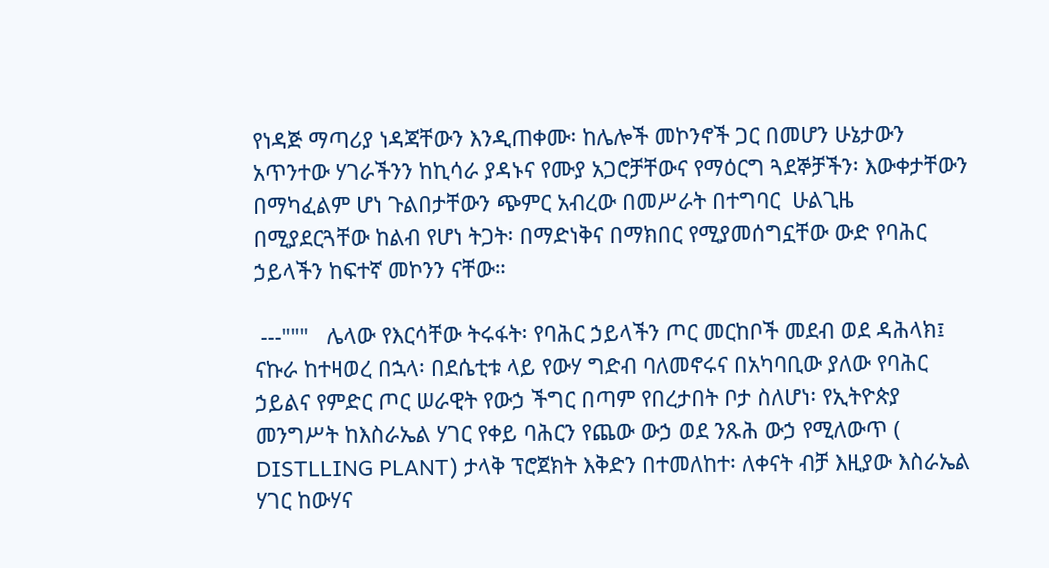የነዳጅ ማጣሪያ ነዳጃቸውን እንዲጠቀሙ፡ ከሌሎች መኮንኖች ጋር በመሆን ሁኔታውን አጥንተው ሃገራችንን ከኪሳራ ያዳኑና የሙያ አጋሮቻቸውና የማዕርግ ጓደኞቻችን፡ እውቀታቸውን በማካፈልም ሆነ ጉልበታቸውን ጭምር አብረው በመሥራት በተግባር  ሁልጊዜ በሚያደርጓቸው ከልብ የሆነ ትጋት፡ በማድነቅና በማክበር የሚያመሰግኗቸው ውድ የባሕር ኃይላችን ከፍተኛ መኮንን ናቸው።

 ---"""   ሌላው የእርሳቸው ትሩፋት፡ የባሕር ኃይላችን ጦር መርከቦች መደብ ወደ ዳሕላክ፤ ናኩራ ከተዛወረ በኋላ፡ በደሴቲቱ ላይ የውሃ ግድብ ባለመኖሩና በአካባቢው ያለው የባሕር ኃይልና የምድር ጦር ሠራዊት የውኃ ችግር በጣም የበረታበት ቦታ ስለሆነ፡ የኢትዮጵያ መንግሥት ከእስራኤል ሃገር የቀይ ባሕርን የጨው ውኃ ወደ ንጹሕ ውኃ የሚለውጥ ( DISTLLING PLANT) ታላቅ ፕሮጀክት እቅድን በተመለከተ፡ ለቀናት ብቻ እዚያው እስራኤል ሃገር ከውሃና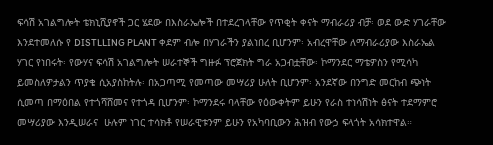ፍሳሽ አገልግሎት ቴክኒሺያኖች ጋር ሄደው በእስራኤሎች በተደረገላቸው የጥቂት ቀናት ማብራሪያ ብቻ፡ ወደ ውድ ሃገራቸው እንደተመለሱ የ DISTLLING PLANT ቀደም ብሎ በሃገራችን ያልነበረ ቢሆንም፡ አብረዋቸው ለማብራሪያው እስራኤል ሃገር የነበሩት፡ የውሃና ፍሳሽ አገልግሎት ሠራተኞች ግዙፉ ፕሮጀክት ግራ አጋብቷቸው፡ ኮማንደር ማቴዎስን የሚሳካ ይመስለዎታልን ጥያቄ ሲአያስከትሉ፡ በአጋጣሚ የመጣው መሣሪያ ሁለት ቢሆንም፡ አንደኛው በንግድ መርከብ ጭነት ሲመጣ በማዕበል የተጎሻሸመና የተጎዳ ቢሆንም፡ ኮማንደሩ ባላቸው የዕውቀትም ይሁን የራስ ተነሳሽነት ፅናት ተደማምሮ መሣሪያው እንዲሠራና  ሁሉም ነገር ተሳክቶ የሠራዊቱንም ይሁን የአካባቢውን ሕዝብ የውኃ ፍላጎት አሳክተዋል።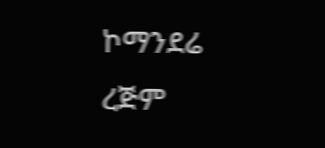ኮማንደሬ ረጅም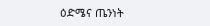ዕድሜና ጤንነት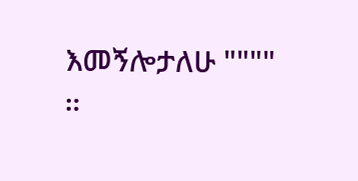እመኝሎታለሁ """"
።